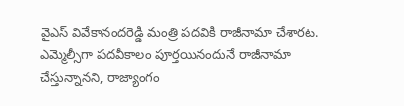వైఎస్ వివేకానందరెడ్డి మంత్రి పదవికి రాజీనామా చేశారట. ఎమ్మెల్సీగా పదవీకాలం పూర్తయినందునే రాజీనామా చేస్తున్నానని, రాజ్యాంగం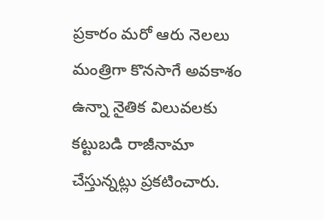ప్రకారం మరో ఆరు నెలలు మంత్రిగా కొనసాగే అవకాశం ఉన్నా నైతిక విలువలకు కట్టుబడి రాజీనామా చేస్తున్నట్లు ప్రకటించారు.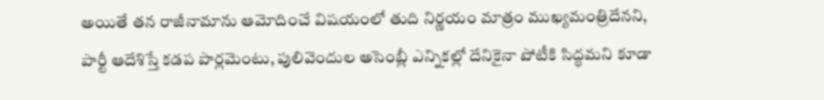అయితే తన రాజీనామాను ఆమోదించే విషయంలో తుది నిర్ణయం మాత్రం ముఖ్యమంత్రిదేనని, పార్టీ ఆదేశిస్తే కడప పార్లమెంటు, పులివెందుల అసెంబ్లీ ఎన్నికల్లో దేనికైనా పోటీకి సిద్ధమని కూడా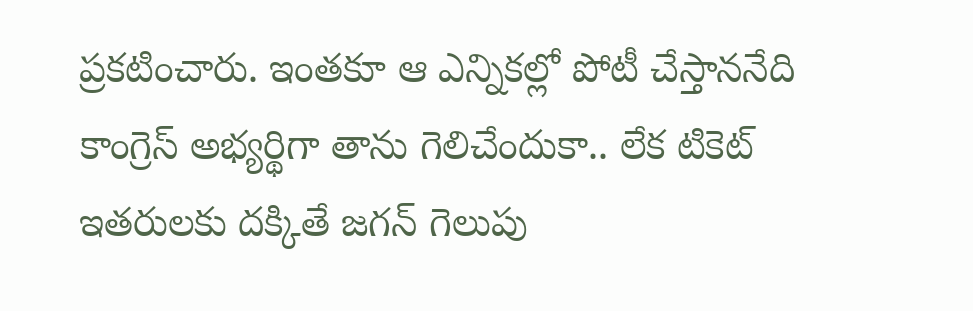ప్రకటించారు. ఇంతకూ ఆ ఎన్నికల్లో పోటీ చేస్తాననేది కాంగ్రెస్ అభ్యర్థిగా తాను గెలిచేందుకా.. లేక టికెట్ ఇతరులకు దక్కితే జగన్ గెలుపు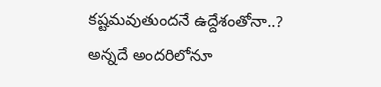కష్టమవుతుందనే ఉద్దేశంతోనా..? అన్నదే అందరిలోనూ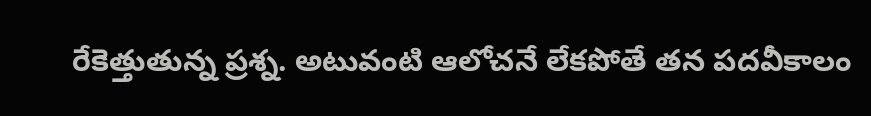రేకెత్తుతున్న ప్రశ్న. అటువంటి ఆలోచనే లేకపోతే తన పదవీకాలం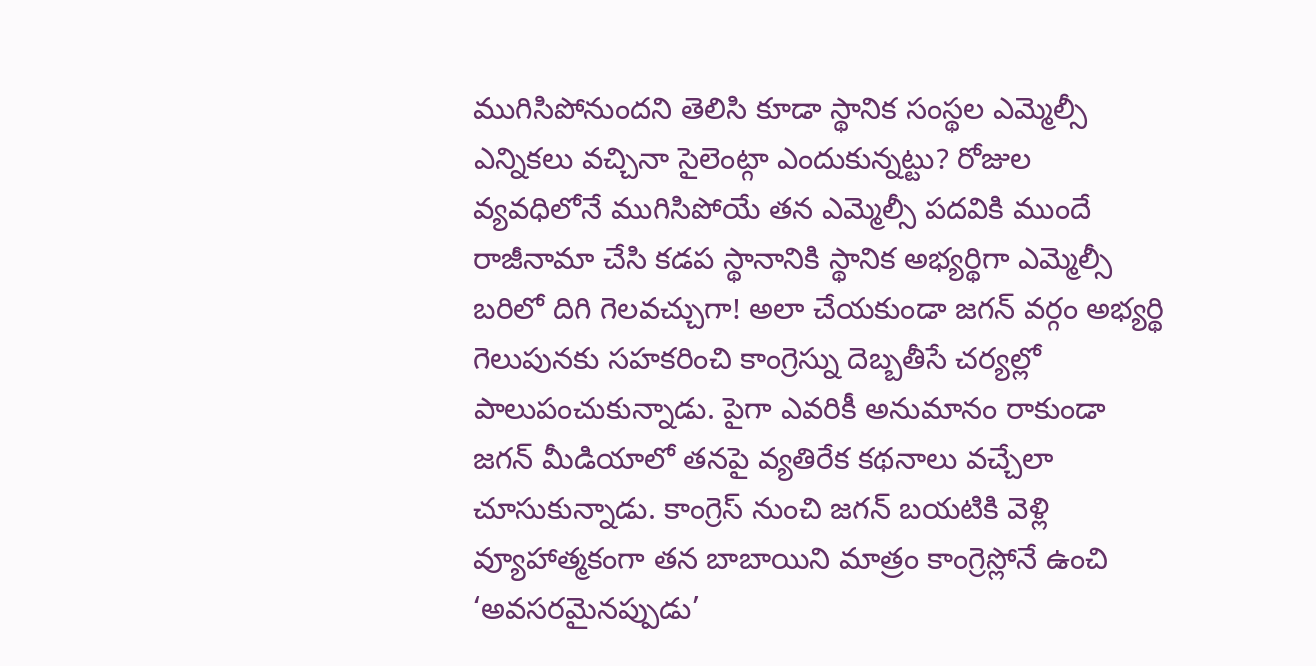ముగిసిపోనుందని తెలిసి కూడా స్థానిక సంస్థల ఎమ్మెల్సీ ఎన్నికలు వచ్చినా సైలెంట్గా ఎందుకున్నట్టు? రోజుల వ్యవధిలోనే ముగిసిపోయే తన ఎమ్మెల్సీ పదవికి ముందే రాజీనామా చేసి కడప స్థానానికి స్థానిక అభ్యర్థిగా ఎమ్మెల్సీ బరిలో దిగి గెలవచ్చుగా! అలా చేయకుండా జగన్ వర్గం అభ్యర్థి గెలుపునకు సహకరించి కాంగ్రెస్ను దెబ్బతీసే చర్యల్లో పాలుపంచుకున్నాడు. పైగా ఎవరికీ అనుమానం రాకుండా జగన్ మీడియాలో తనపై వ్యతిరేక కథనాలు వచ్చేలా చూసుకున్నాడు. కాంగ్రెస్ నుంచి జగన్ బయటికి వెళ్లి వ్యూహాత్మకంగా తన బాబాయిని మాత్రం కాంగ్రెస్లోనే ఉంచి ‘అవసరమైనప్పుడు’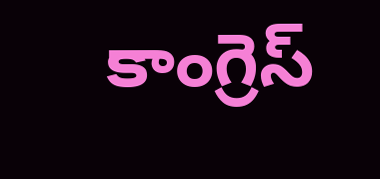కాంగ్రెస్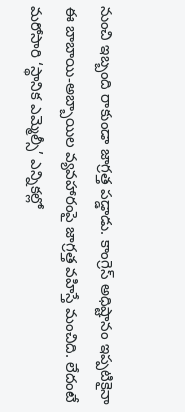నుంచి ఇబ్బంది రాకుండా జాగ్రత్త పడ్డాడు. కాంగ్రెస్ అధిష్టానం ఇప్పటికైనా ఈ బాబాయి-అబ్బాయిల వ్యవహారంపై జాగ్రత్త వహిస్తే మంచిది. లేదంటే మరోసారి ‘స్థానిక ఎమ్మెల్సీ’ ఎన్నికల్లో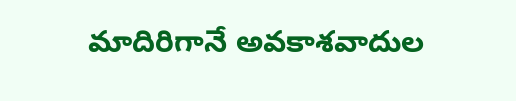మాదిరిగానే అవకాశవాదుల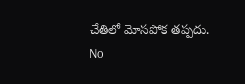చేతిలో మోసపోక తప్పదు.
No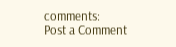comments:
Post a Comment